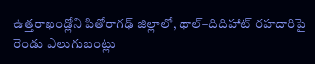ఉత్తరాఖండ్లోని పితోరాగఢ్ జిల్లాలో, థాల్–దిదిహాట్ రహదారిపై రెండు ఎలుగుబంట్లు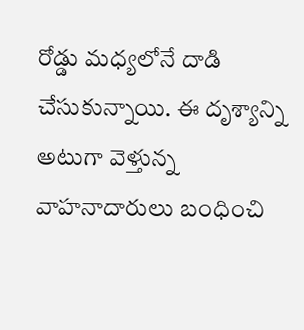రోడ్డు మధ్యలోనే దాడి చేసుకున్నాయి. ఈ దృశ్యాన్ని అటుగా వెళ్తున్న వాహనాదారులు బంధించి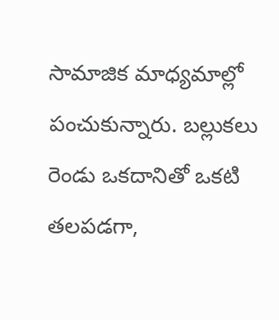సామాజిక మాధ్యమాల్లో పంచుకున్నారు. బల్లుకలు రెండు ఒకదానితో ఒకటి తలపడగా,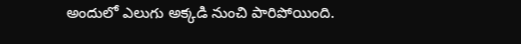అందులో ఎలుగు అక్కడి నుంచి పారిపోయింది.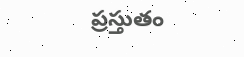ప్రస్తుతం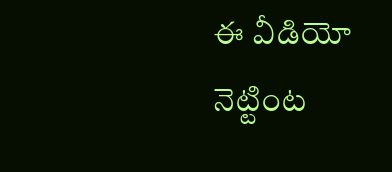ఈ వీడియో నెట్టింట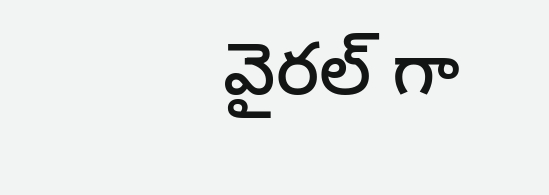వైరల్ గా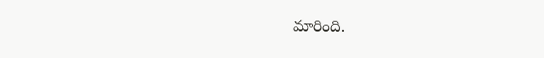మారింది.